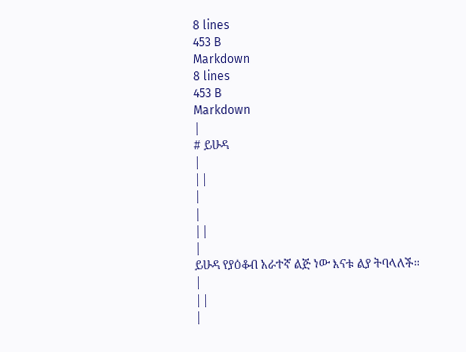8 lines
453 B
Markdown
8 lines
453 B
Markdown
|
# ይሁዳ
|
||
|
|
||
|
ይሁዳ የያዕቆብ አራተኛ ልጅ ነው እናቱ ልያ ትባላለች።
|
||
|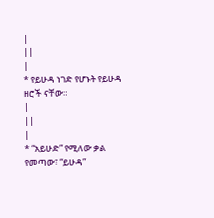|
||
|
* የይሁዳ ነገድ የሆኑት የይሁዳ ዘሮች ናቸው።
|
||
|
* “አይሁድ” የሚለው ቃል የመጣው፣ “ይሁዳ”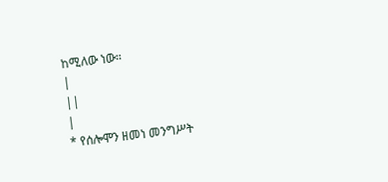ከሚለው ነው።
|
||
|
* የሰሎሞን ዘመነ መንግሥት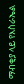ማብቂያ ላይ የእስራኤል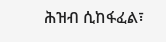ሕዝብ ሲከፋፈል፣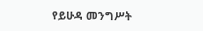የይሁዳ መንግሥት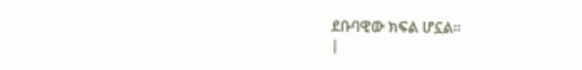ደቡባዊው ክፍል ሆኗል።
|